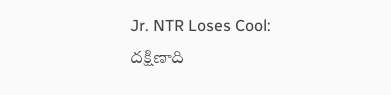Jr. NTR Loses Cool: దక్షిణాది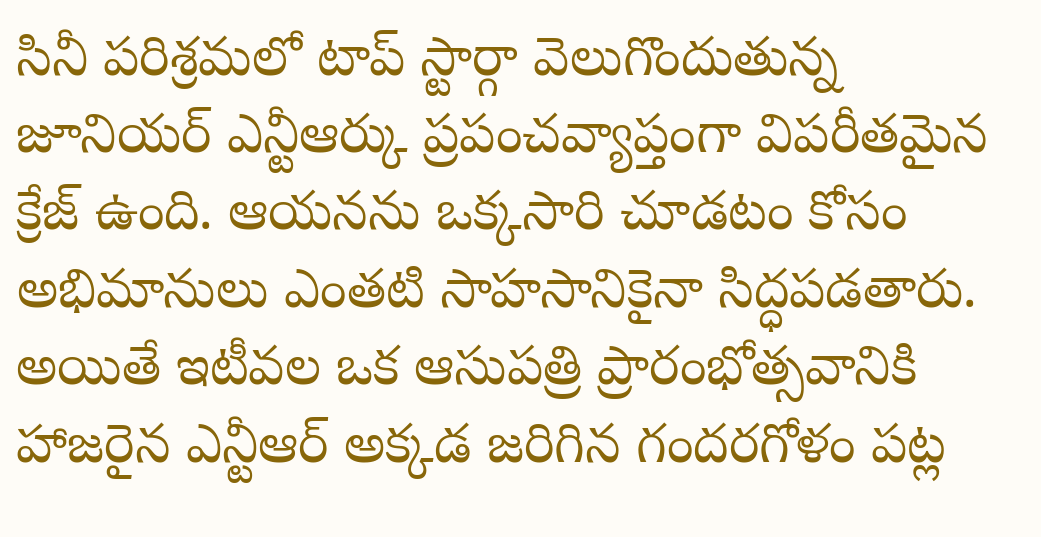సినీ పరిశ్రమలో టాప్ స్టార్గా వెలుగొందుతున్న జూనియర్ ఎన్టీఆర్కు ప్రపంచవ్యాప్తంగా విపరీతమైన క్రేజ్ ఉంది. ఆయనను ఒక్కసారి చూడటం కోసం అభిమానులు ఎంతటి సాహసానికైనా సిద్ధపడతారు. అయితే ఇటీవల ఒక ఆసుపత్రి ప్రారంభోత్సవానికి హాజరైన ఎన్టీఆర్ అక్కడ జరిగిన గందరగోళం పట్ల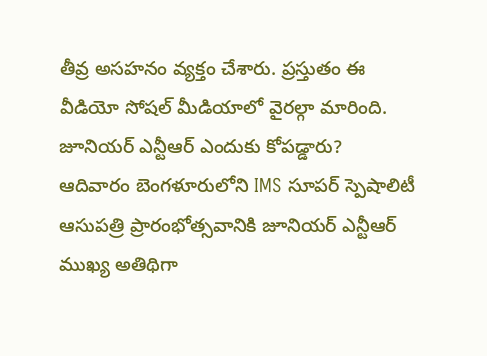తీవ్ర అసహనం వ్యక్తం చేశారు. ప్రస్తుతం ఈ వీడియో సోషల్ మీడియాలో వైరల్గా మారింది.
జూనియర్ ఎన్టీఆర్ ఎందుకు కోపడ్డారు?
ఆదివారం బెంగళూరులోని IMS సూపర్ స్పెషాలిటీ ఆసుపత్రి ప్రారంభోత్సవానికి జూనియర్ ఎన్టీఆర్ ముఖ్య అతిథిగా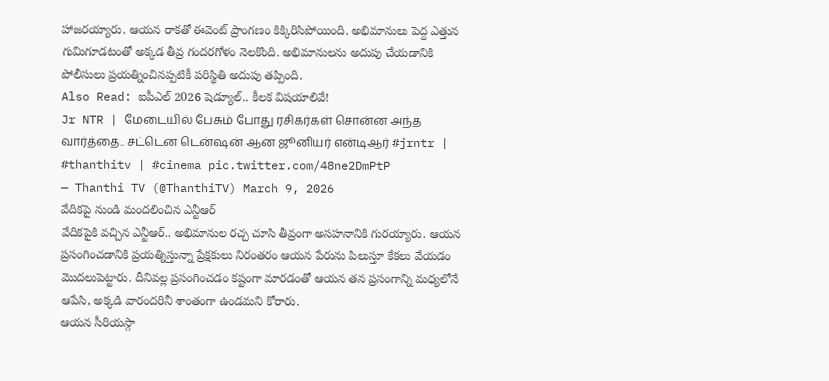హాజరయ్యారు. ఆయన రాకతో ఈవెంట్ ప్రాంగణం కిక్కిరిసిపోయింది. అభిమానులు పెద్ద ఎత్తున గుమిగూడటంతో అక్కడ తీవ్ర గందరగోళం నెలకొంది. అభిమానులను అదుపు చేయడానికి పోలీసులు ప్రయత్నించినప్పటికీ పరిస్థితి అదుపు తప్పింది.
Also Read: ఐపీఎల్ 2026 షెడ్యూల్.. కీలక విషయాలివే!
Jr NTR | மேடையில் பேசும் போது ரசிகர்கள் சொன்ன அந்த வார்த்தை.. சட்டென டென்ஷன் ஆன ஜூனியர் என்டிஆர் #jrntr | #thanthitv | #cinema pic.twitter.com/48ne2DmPtP
— Thanthi TV (@ThanthiTV) March 9, 2026
వేదికపై నుండి మందలించిన ఎన్టీఆర్
వేదికపైకి వచ్చిన ఎన్టీఆర్.. అభిమానుల రచ్చ చూసి తీవ్రంగా అసహనానికి గురయ్యారు. ఆయన ప్రసంగించడానికి ప్రయత్నిస్తున్నా ప్రేక్షకులు నిరంతరం ఆయన పేరును పిలుస్తూ కేకలు వేయడం మొదలుపెట్టారు. దీనివల్ల ప్రసంగించడం కష్టంగా మారడంతో ఆయన తన ప్రసంగాన్ని మధ్యలోనే ఆపేసి, అక్కడి వారందరినీ శాంతంగా ఉండమని కోరారు.
ఆయన సీరియస్గా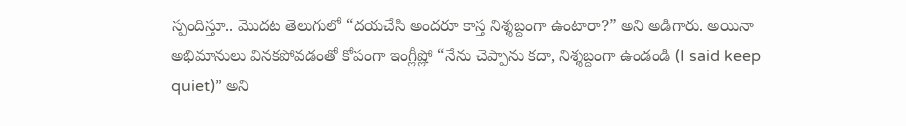స్పందిస్తూ.. మొదట తెలుగులో “దయచేసి అందరూ కాస్త నిశ్శబ్దంగా ఉంటారా?” అని అడిగారు. అయినా అభిమానులు వినకపోవడంతో కోపంగా ఇంగ్లీష్లో “నేను చెప్పాను కదా, నిశ్శబ్దంగా ఉండండి (I said keep quiet)” అని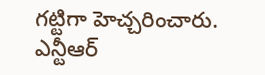గట్టిగా హెచ్చరించారు. ఎన్టీఆర్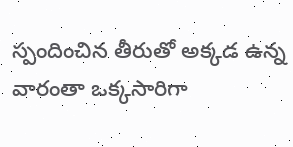స్పందించిన తీరుతో అక్కడ ఉన్న వారంతా ఒక్కసారిగా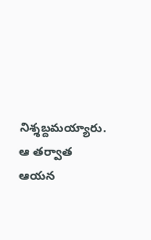నిశ్శబ్దమయ్యారు. ఆ తర్వాత ఆయన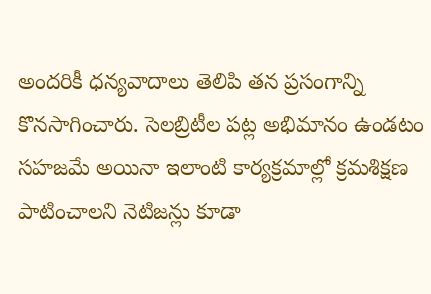అందరికీ ధన్యవాదాలు తెలిపి తన ప్రసంగాన్ని కొనసాగించారు. సెలబ్రిటీల పట్ల అభిమానం ఉండటం సహజమే అయినా ఇలాంటి కార్యక్రమాల్లో క్రమశిక్షణ పాటించాలని నెటిజన్లు కూడా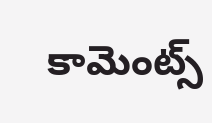కామెంట్స్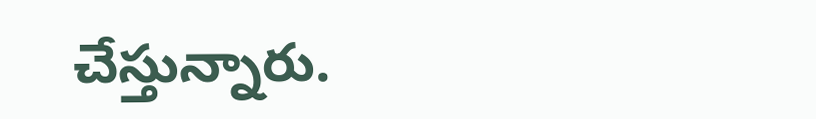చేస్తున్నారు.